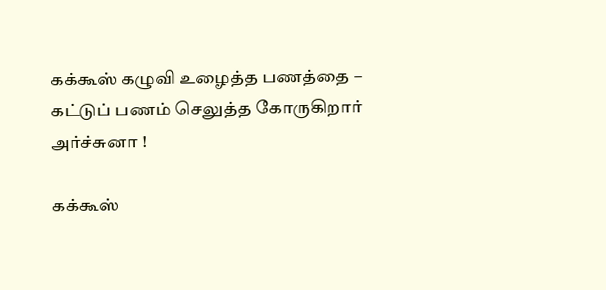கக்கூஸ் கழுவி உழைத்த பணத்தை – கட்டுப் பணம் செலுத்த கோருகிறார் அர்ச்சுனா !

கக்கூஸ்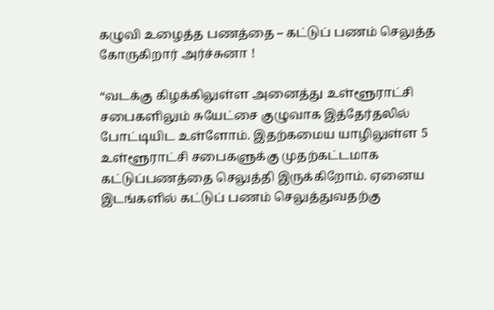கழுவி உழைத்த பணத்தை – கட்டுப் பணம் செலுத்த கோருகிறார் அர்ச்சுனா !

“வடக்கு கிழக்கிலுள்ள அனைத்து உள்ளூராட்சி சபைகளிலும் சுயேட்சை குழுவாக இத்தேர்தலில் போட்டியிட உள்ளோம். இதற்கமைய யாழிலுள்ள 5 உள்ளூராட்சி சபைகளுக்கு முதற்கட்டமாக கட்டுப்பணத்தை செலுத்தி இருக்கிறோம். ஏனைய இடங்களில் கட்டுப் பணம் செலுத்துவதற்கு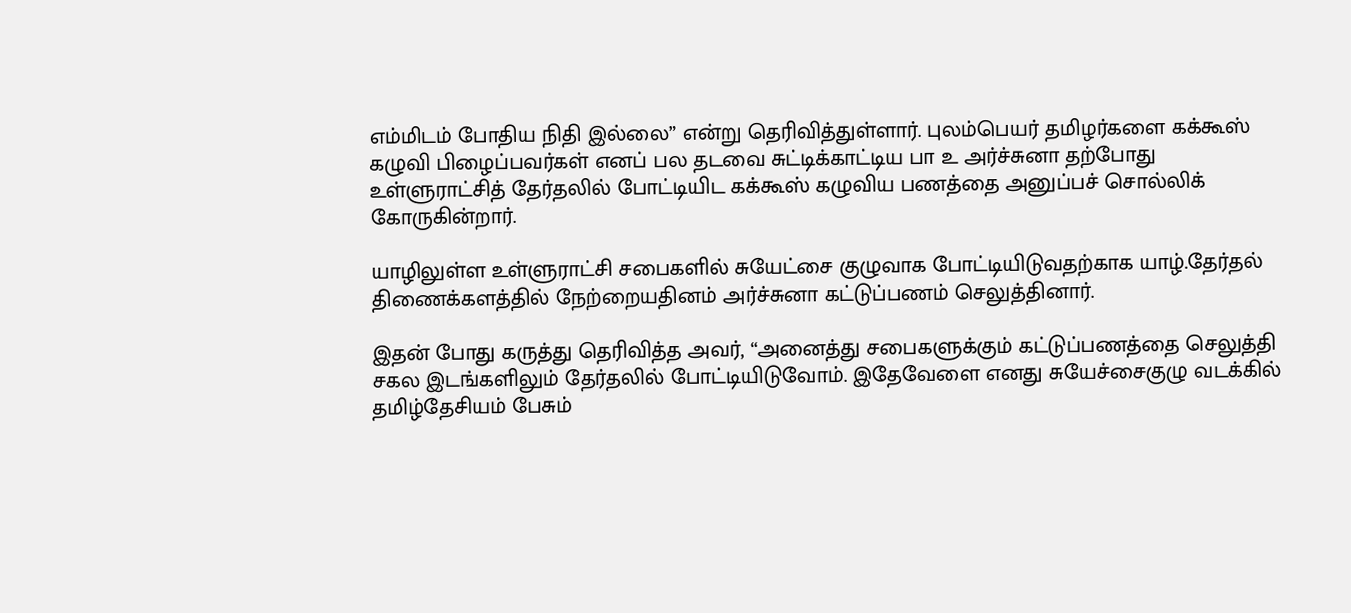எம்மிடம் போதிய நிதி இல்லை” என்று தெரிவித்துள்ளார். புலம்பெயர் தமிழர்களை கக்கூஸ் கழுவி பிழைப்பவர்கள் எனப் பல தடவை சுட்டிக்காட்டிய பா உ அர்ச்சுனா தற்போது உள்ளுராட்சித் தேர்தலில் போட்டியிட கக்கூஸ் கழுவிய பணத்தை அனுப்பச் சொல்லிக் கோருகின்றார்.

யாழிலுள்ள உள்ளுராட்சி சபைகளில் சுயேட்சை குழுவாக போட்டியிடுவதற்காக யாழ்.தேர்தல் திணைக்களத்தில் நேற்றையதினம் அர்ச்சுனா கட்டுப்பணம் செலுத்தினார்.

இதன் போது கருத்து தெரிவித்த அவர், “அனைத்து சபைகளுக்கும் கட்டுப்பணத்தை செலுத்தி சகல இடங்களிலும் தேர்தலில் போட்டியிடுவோம். இதேவேளை எனது சுயேச்சைகுழு வடக்கில் தமிழ்தேசியம் பேசும்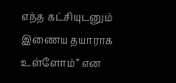எந்த கட்சியுடனும் இணைய தயாராக உள்ளோம்” என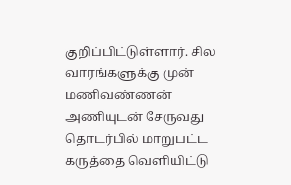குறிப்பிட்டுள்ளார். சில வாரங்களுக்கு முன் மணிவண்ணன் அணியுடன் சேருவது தொடர்பில் மாறுபட்ட கருத்தை வெளியிட்டு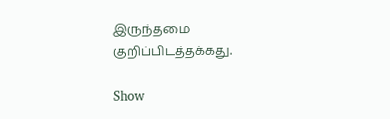இருந்தமை குறிப்பிடத்தக்கது.

Show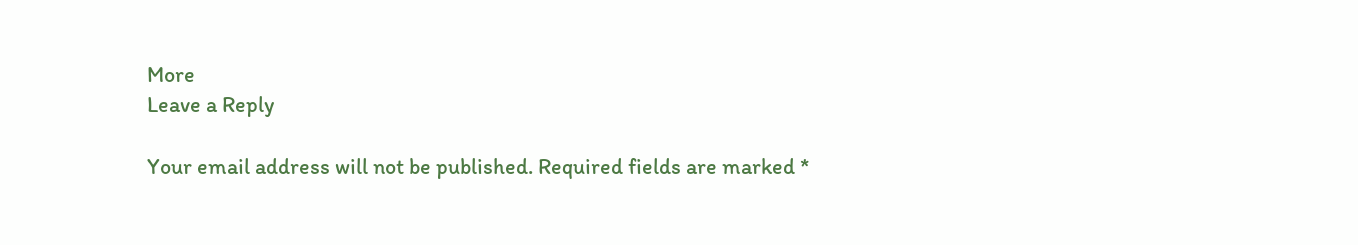More
Leave a Reply

Your email address will not be published. Required fields are marked *